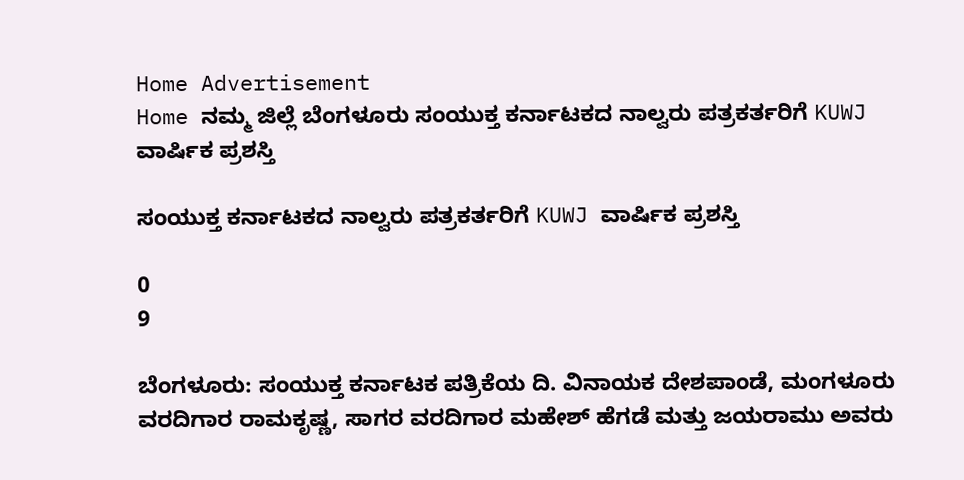Home Advertisement
Home ನಮ್ಮ ಜಿಲ್ಲೆ ಬೆಂಗಳೂರು ಸಂಯುಕ್ತ ಕರ್ನಾಟಕದ ನಾಲ್ವರು ಪತ್ರಕರ್ತರಿಗೆ KUWJ ವಾರ್ಷಿಕ ಪ್ರಶಸ್ತಿ

ಸಂಯುಕ್ತ ಕರ್ನಾಟಕದ ನಾಲ್ವರು ಪತ್ರಕರ್ತರಿಗೆ KUWJ ವಾರ್ಷಿಕ ಪ್ರಶಸ್ತಿ

0
9

ಬೆಂಗಳೂರು: ಸಂಯುಕ್ತ ಕರ್ನಾಟಕ ಪತ್ರಿಕೆಯ ದಿ. ವಿನಾಯಕ ದೇಶಪಾಂಡೆ, ಮಂಗಳೂರು ವರದಿಗಾರ ರಾಮಕೃಷ್ಣ, ಸಾಗರ ವರದಿಗಾರ ಮಹೇಶ್ ಹೆಗಡೆ ಮತ್ತು ಜಯರಾಮು ಅವರು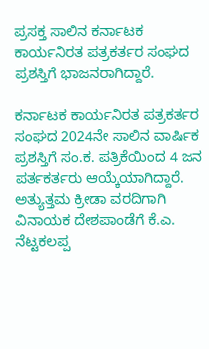ಪ್ರಸಕ್ತ ಸಾಲಿನ ಕರ್ನಾಟಕ ಕಾರ್ಯನಿರತ ಪತ್ರಕರ್ತರ ಸಂಘದ ಪ್ರಶಸ್ತಿಗೆ ಭಾಜನರಾಗಿದ್ದಾರೆ.

ಕರ್ನಾಟಕ ಕಾರ್ಯನಿರತ ಪತ್ರಕರ್ತರ ಸಂಘದ 2024ನೇ ಸಾಲಿನ ವಾರ್ಷಿಕ ಪ್ರಶಸ್ತಿಗೆ ಸಂ.ಕ. ಪತ್ರಿಕೆಯಿಂದ 4 ಜನ ಪರ್ತಕರ್ತರು ಆಯ್ಕೆಯಾಗಿದ್ದಾರೆ. ಅತ್ಯುತ್ತಮ ಕ್ರೀಡಾ ವರದಿಗಾಗಿ ವಿನಾಯಕ ದೇಶಪಾಂಡೆಗೆ ಕೆ.ಎ. ನೆಟ್ಟಕಲಪ್ಪ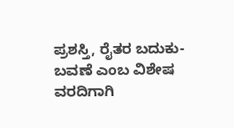ಪ್ರಶಸ್ತಿ, ರೈತರ ಬದುಕು-ಬವಣೆ ಎಂಬ ವಿಶೇಷ ವರದಿಗಾಗಿ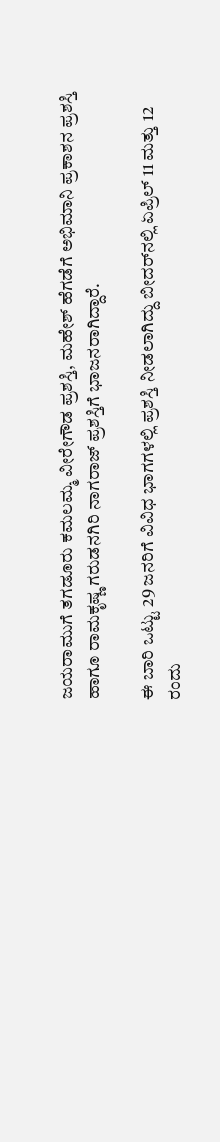ಜಯರಾಮುಗೆ ತಗಡೂರು ಕಮಲಮ್ಮ ವೀರೇಗೌಡ ಪ್ರಶಸ್ತಿ, ಮಹೇಶ್ ಹೆಗಡೆಗೆ ಅಭಿಮಾನಿ ಪ್ರಕಾಶನ ಪ್ರಶಸ್ತಿ ಹಾಗೂ ರಾಮಕೃಷ್ಣ ಗರುಡನಗಿರಿ ನಾಗರಾಜ್ ಪ್ರಶಸ್ತಿಗೆ ಭಾಜನರಾಗಿದ್ದಾರೆ.

ಈ ಬಾರಿ ಒಟ್ಟು 29 ಜನರಿಗೆ ವಿವಿಧ ಭಾಗಗಳಲ್ಲಿ ಪ್ರಶಸ್ತಿ ನೀಡಲಾಗಿದ್ದು ಬೀದರ್‌ನಲ್ಲಿ ಏಪ್ರಿಲ್ 11 ಮತ್ತು 12 ರಂದು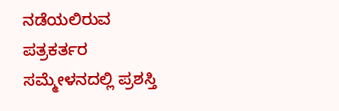ನಡೆಯಲಿರುವ ಪತ್ರಕರ್ತರ ಸಮ್ಮೇಳನದಲ್ಲಿ ಪ್ರಶಸ್ತಿ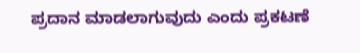ಪ್ರದಾನ ಮಾಡಲಾಗುವುದು ಎಂದು ಪ್ರಕಟಣೆ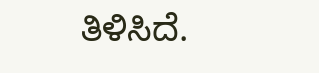ತಿಳಿಸಿದೆ.